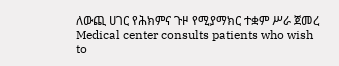ለውጪ ሀገር የሕክምና ጉዞ የሚያማክር ተቋም ሥራ ጀመረ Medical center consults patients who wish to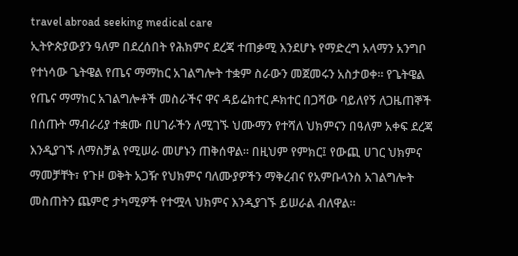travel abroad seeking medical care
ኢትዮጵያውያን ዓለም በደረሰበት የሕክምና ደረጃ ተጠቃሚ እንደሆኑ የማድረግ አላማን አንግቦ የተነሳው ጌትዌል የጤና ማማከር አገልግሎት ተቋም ስራውን መጀመሩን አስታወቀ። የጌትዌል የጤና ማማከር አገልግሎቶች መስራችና ዋና ዳይሬክተር ዶክተር በጋሻው ባይለየኝ ለጋዜጠኞች በሰጡት ማብራሪያ ተቋሙ በሀገራችን ለሚገኙ ህሙማን የተሻለ ህክምናን በዓለም አቀፍ ደረጃ እንዲያገኙ ለማስቻል የሚሠራ መሆኑን ጠቅሰዋል። በዚህም የምክር፤ የውጪ ሀገር ህክምና ማመቻቸት፣ የጉዞ ወቅት አጋዥ የህክምና ባለሙያዎችን ማቅረብና የአምቡላንስ አገልግሎት መስጠትን ጨምሮ ታካሚዎች የተሟላ ህክምና እንዲያገኙ ይሠራል ብለዋል።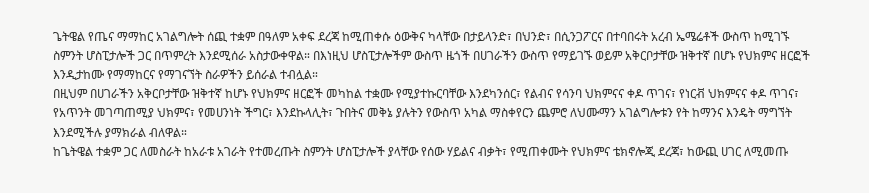ጌትዌል የጤና ማማከር አገልግሎት ሰጪ ተቋም በዓለም አቀፍ ደረጃ ከሚጠቀሱ ዕውቅና ካላቸው በታይላንድ፣ በህንድ፣ በሲንጋፖርና በተባበሩት አረብ ኤሜሬቶች ውስጥ ከሚገኙ ስምንት ሆስፒታሎች ጋር በጥምረት እንደሚሰራ አስታውቀዋል። በእነዚህ ሆስፒታሎችም ውስጥ ዜጎች በሀገራችን ውስጥ የማይገኙ ወይም አቅርቦታቸው ዝቅተኛ በሆኑ የህክምና ዘርፎች እንዲታከሙ የማማከርና የማገናኘት ስራዎችን ይሰራል ተብሏል።
በዚህም በሀገራችን አቅርቦታቸው ዝቅተኛ ከሆኑ የህክምና ዘርፎች መካከል ተቋሙ የሚያተኩርባቸው እንደካንሰር፣ የልብና የሳንባ ህክምናና ቀዶ ጥገና፣ የነርቭ ህክምናና ቀዶ ጥገና፣ የአጥንት መገጣጠሚያ ህክምና፣ የመሀንነት ችግር፣ እንደኩላሊት፣ ጉበትና መቅኔ ያሉትን የውስጥ አካል ማስቀየርን ጨምሮ ለህሙማን አገልግሎቱን የት ከማንና እንዴት ማግኘት እንደሚችሉ ያማክራል ብለዋል።
ከጌትዌል ተቋም ጋር ለመስራት ከአራቱ አገራት የተመረጡት ስምንት ሆስፒታሎች ያላቸው የሰው ሃይልና ብቃት፣ የሚጠቀሙት የህክምና ቴክኖሎጂ ደረጃ፣ ከውጪ ሀገር ለሚመጡ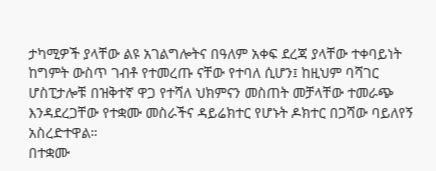ታካሚዎች ያላቸው ልዩ አገልግሎትና በዓለም አቀፍ ደረጃ ያላቸው ተቀባይነት ከግምት ውስጥ ገብቶ የተመረጡ ናቸው የተባለ ሲሆን፤ ከዚህም ባሻገር ሆስፒታሎቹ በዝቅተኛ ዋጋ የተሻለ ህክምናን መስጠት መቻላቸው ተመራጭ እንዳደረጋቸው የተቋሙ መስራችና ዳይሬክተር የሆኑት ዶክተር በጋሻው ባይለየኝ አስረድተዋል።
በተቋሙ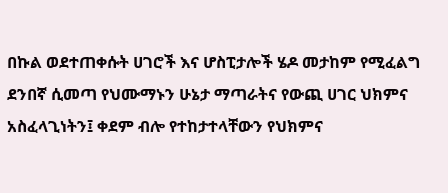በኩል ወደተጠቀሱት ሀገሮች እና ሆስፒታሎች ሄዶ መታከም የሚፈልግ ደንበኛ ሲመጣ የህሙማኑን ሁኔታ ማጣራትና የውጪ ሀገር ህክምና አስፈላጊነትን፤ ቀደም ብሎ የተከታተላቸውን የህክምና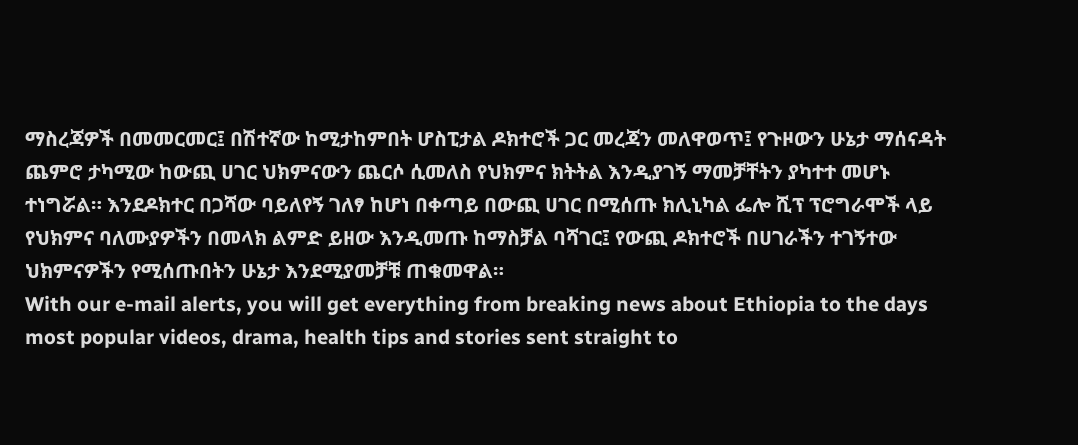ማስረጃዎች በመመርመር፤ በሽተኛው ከሚታከምበት ሆስፒታል ዶክተሮች ጋር መረጃን መለዋወጥ፤ የጉዞውን ሁኔታ ማሰናዳት ጨምሮ ታካሚው ከውጪ ሀገር ህክምናውን ጨርሶ ሲመለስ የህክምና ክትትል እንዲያገኝ ማመቻቸትን ያካተተ መሆኑ ተነግሯል። እንደዶክተር በጋሻው ባይለየኝ ገለፃ ከሆነ በቀጣይ በውጪ ሀገር በሚሰጡ ክሊኒካል ፌሎ ሺፕ ፕሮግራሞች ላይ የህክምና ባለሙያዎችን በመላክ ልምድ ይዘው እንዲመጡ ከማስቻል ባሻገር፤ የውጪ ዶክተሮች በሀገራችን ተገኝተው ህክምናዎችን የሚሰጡበትን ሁኔታ እንደሚያመቻቹ ጠቁመዋል።
With our e-mail alerts, you will get everything from breaking news about Ethiopia to the days most popular videos, drama, health tips and stories sent straight to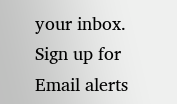your inbox. Sign up for Email alerts